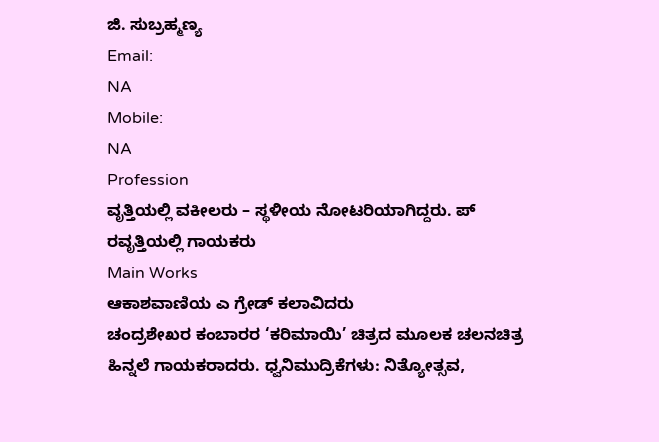ಜಿ. ಸುಬ್ರಹ್ಮಣ್ಯ
Email:
NA
Mobile:
NA
Profession
ವೃತ್ತಿಯಲ್ಲಿ ವಕೀಲರು – ಸ್ಥಳೀಯ ನೋಟರಿಯಾಗಿದ್ದರು. ಪ್ ರವೃತ್ತಿಯಲ್ಲಿ ಗಾಯಕರು
Main Works
ಆಕಾಶವಾಣಿಯ ಎ ಗ್ರೇಡ್ ಕಲಾವಿದರು
ಚಂದ್ರಶೇಖರ ಕಂಬಾರರ ‘ಕರಿಮಾಯಿ’ ಚಿತ್ರದ ಮೂಲಕ ಚಲನಚಿತ್ರ ಹಿನ್ನಲೆ ಗಾಯಕರಾದರು. ಧ್ವನಿಮುದ್ರಿಕೆಗಳು: ನಿತ್ಯೋತ್ಸವ,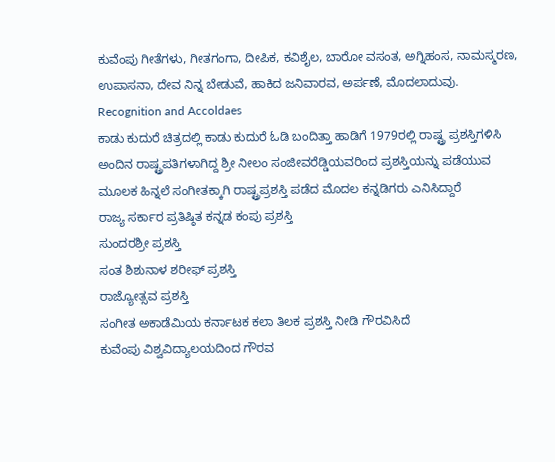ಕುವೆಂಪು ಗೀತೆಗಳು, ಗೀತಗಂಗಾ, ದೀಪಿಕ, ಕವಿಶೈಲ, ಬಾರೋ ವಸಂತ, ಅಗ್ನಿಹಂಸ, ನಾಮಸ್ಮರಣ, ಉಪಾಸನಾ, ದೇವ ನಿನ್ನ ಬೇಡುವೆ, ಹಾಕಿದ ಜನಿವಾರವ, ಅರ್ಪಣೆ, ಮೊದಲಾದುವು.
Recognition and Accoldaes
ಕಾಡು ಕುದುರೆ ಚಿತ್ರದಲ್ಲಿ ಕಾಡು ಕುದುರೆ ಓಡಿ ಬಂದಿತ್ತಾ ಹಾಡಿಗೆ 1979ರಲ್ಲಿ ರಾಷ್ಟ್ರ ಪ್ರಶಸ್ತಿಗಳಿಸಿ ಅಂದಿನ ರಾಷ್ಟ್ರಪತಿಗಳಾಗಿದ್ದ ಶ್ರೀ ನೀಲಂ ಸಂಜೀವರೆಡ್ಡಿಯವರಿಂದ ಪ್ರಶಸ್ತಿಯನ್ನು ಪಡೆಯುವ ಮೂಲಕ ಹಿನ್ನಲೆ ಸಂಗೀತಕ್ಕಾಗಿ ರಾಷ್ಟ್ರಪ್ರಶಸ್ತಿ ಪಡೆದ ಮೊದಲ ಕನ್ನಡಿಗರು ಎನಿಸಿದ್ದಾರೆ
ರಾಜ್ಯ ಸರ್ಕಾರ ಪ್ರತಿಷ್ಠಿತ ಕನ್ನಡ ಕಂಪು ಪ್ರಶಸ್ತಿ
ಸುಂದರಶ್ರೀ ಪ್ರಶಸ್ತಿ
ಸಂತ ಶಿಶುನಾಳ ಶರೀಫ್ ಪ್ರಶಸ್ತಿ
ರಾಜ್ಯೋತ್ಸವ ಪ್ರಶಸ್ತಿ
ಸಂಗೀತ ಅಕಾಡೆಮಿಯ ಕರ್ನಾಟಕ ಕಲಾ ತಿಲಕ ಪ್ರಶಸ್ತಿ ನೀಡಿ ಗೌರವಿಸಿದೆ
ಕುವೆಂಪು ವಿಶ್ವವಿದ್ಯಾಲಯದಿಂದ ಗೌರವ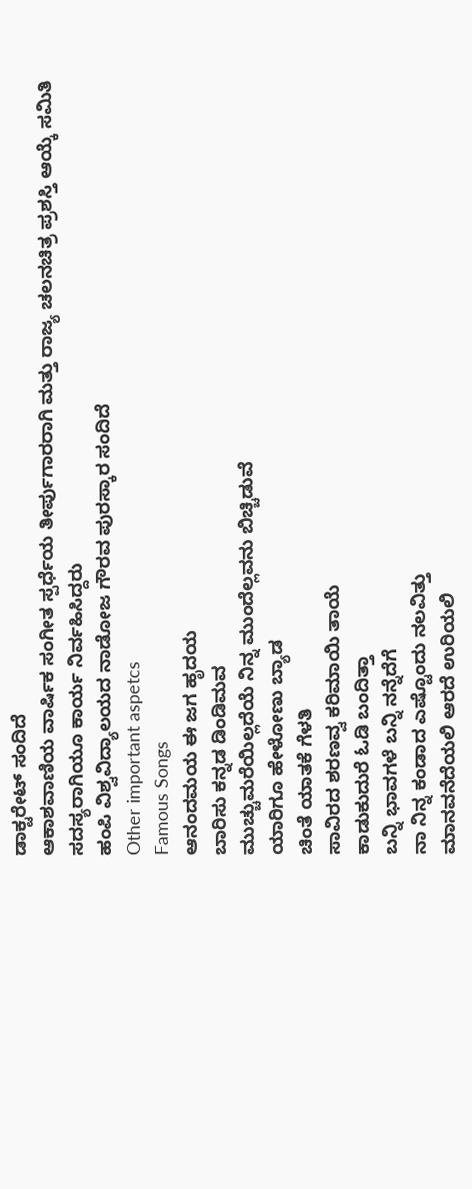ಡಾಕ್ಟರೇಟ್ ಸಂದಿದೆ
ಆಕಾಶವಾಣಿಯ ವಾರ್ಷಿಕ ಸಂಗೀತ ಸ್ಪರ್ಧೆಯ ತೀರ್ಪುಗಾರರಾಗಿ ಮತ್ತು ರಾಜ್ಯ ಚಲನಚಿತ್ರ ಪ್ರಶಸ್ತಿ ಆಯ್ಕೆ ಸಮಿತಿ ಸದಸ್ಯರಾಗಿಯೂ ಕಾರ್ಯ ನಿರ್ವಹಿಸಿದ್ದರು
ಹಂಪಿ ವಿಶ್ವವಿದ್ಯಾಲಯದ ನಾಡೋಜ ಗೌರವ ಪುರಸ್ಕಾರ ಸಂದಿದೆ
Other important aspetcs
Famous Songs
ಆನಂದಮಯ ಈ ಜಗ ಹೃದಯ
ಬಾರಿಸು ಕನ್ನಡ ಡಿಂಡಿಮವ
ಮುಚ್ಚುಮರೆಯಿಲ್ಲದೆಯೆ ನಿನ್ನ ಮುಂದೆಲ್ಲವನು ಬಿಚ್ಚಿಡುವೆ
ಯಾರಿಗೂ ಹೇಳೋಣು ಬ್ಯಾಡ
ಚಿಂತೆ ಯಾತಕೆ ಗೆಳತಿ
ಸಾವಿರದ ಶರಣವ್ವ ಕರಿಮಾಯಿ ತಾಯೆ
ಕಾಡುಕುದುರೆ ಓಡಿ ಬಂದಿತ್ತಾ
ಬನ್ನಿ ಭಾವಗಳೆ ಬನ್ನಿ ನನ್ನೆದೆಗೆ
ನಾ ನಿನ್ನ ಕಂಡಾದ ಎಷ್ಟೊಂದು ನಲವಿತ್ತು
ಮಾನವನೆದೆಯಲಿ ಆರದೆ ಉರಿಯಲಿ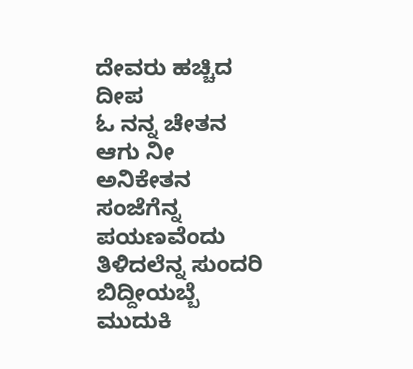ದೇವರು ಹಚ್ಚಿದ ದೀಪ
ಓ ನನ್ನ ಚೇತನ ಆಗು ನೀ ಅನಿಕೇತನ
ಸಂಜೆಗೆನ್ನ ಪಯಣವೆಂದು ತಿಳಿದಲೆನ್ನ ಸುಂದರಿ
ಬಿದ್ದೀಯಬ್ಬೆ ಮುದುಕಿ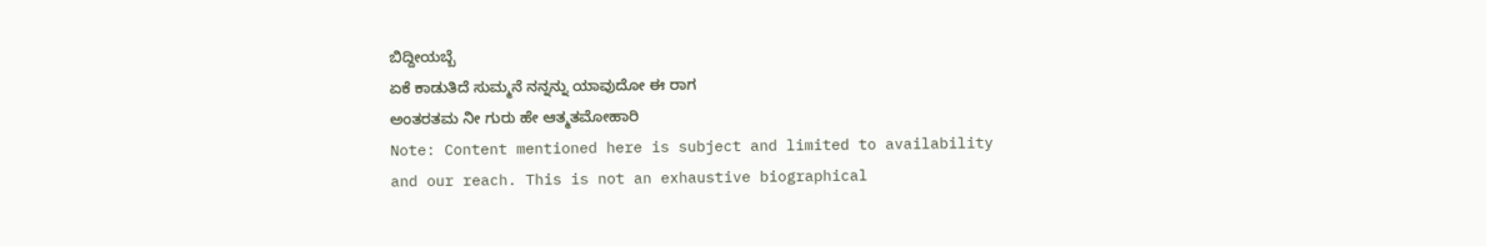ಬಿದ್ದೀಯಬ್ಬೆ
ಏಕೆ ಕಾಡುತಿದೆ ಸುಮ್ಮನೆ ನನ್ನನ್ನು ಯಾವುದೋ ಈ ರಾಗ
ಅಂತರತಮ ನೀ ಗುರು ಹೇ ಆತ್ಮತಮೋಹಾರಿ
Note: Content mentioned here is subject and limited to availability and our reach. This is not an exhaustive biographical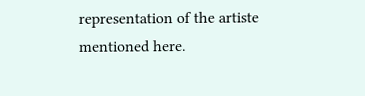representation of the artiste mentioned here.